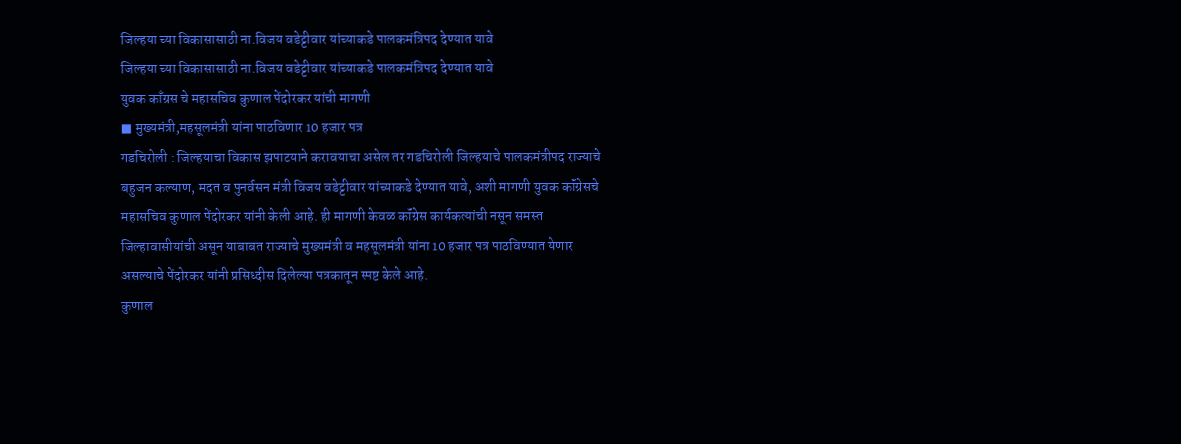जिल्हया च्या विकासासाठी ना.विजय वडेट्टीवार यांच्याकडे पालकमंत्रिपद देण्यात यावे
जिल्हया च्या विकासासाठी ना.विजय वडेट्टीवार यांच्याकडे पालकमंत्रिपद देण्यात यावे
युवक काँग्रस चे महासचिव कुणाल पेंदोरकर यांची मागणी
■ मुख्यमंत्री,महसूलमंत्री यांना पाठविणार 10 हजार पत्र
गडचिरोली : जिल्हयाचा विकास झपाटयाने करावयाचा असेल तर गडचिरोली जिल्हयाचे पालकमंत्रीपद राज्याचे बहुजन कल्याण, मदत व पुनर्वसन मंत्री विजय वडेट्टीवार यांच्याकडे देण्यात यावे, अशी मागणी युवक कॉंग्रेसचे महासचिव कुणाल पेंदोरकर यांनी केली आहे. ही मागणी केवळ कॉंग्रेस कार्यकत्यांची नसून समस्त जिल्हावासीयांची असून याबाबत राज्याचे मुख्यमंत्री व महसूलमंत्री यांना 10 हजार पत्र पाठविण्यात येणार असल्याचे पेंदोरकर यांनी प्रसिध्दीस दिलेल्या पत्रकातून स्पष्ट केले आहे.
कुणाल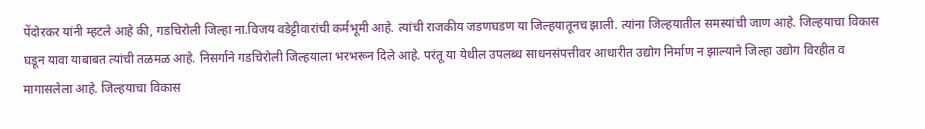पेंदोरकर यांनी म्हटले आहे की, गडचिरोली जिल्हा ना.विजय वडेट्टीवारांची कर्मभूमी आहे. त्यांची राजकीय जडणघडण या जिल्हयातूनच झाली. त्यांना जिल्हयातील समस्यांची जाण आहे. जिल्हयाचा विकास घडून यावा याबाबत त्यांची तळमळ आहे. निसर्गाने गडचिरोली जिल्हयाला भरभरून दिले आहे. परंतू या येथील उपलब्ध साधनसंपत्तीवर आधारीत उद्योग निर्माण न झाल्याने जिल्हा उद्योग विरहीत व मागासलेला आहे. जिल्हयाचा विकास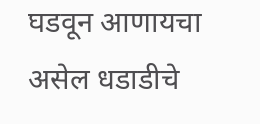घडवून आणायचा असेल धडाडीचे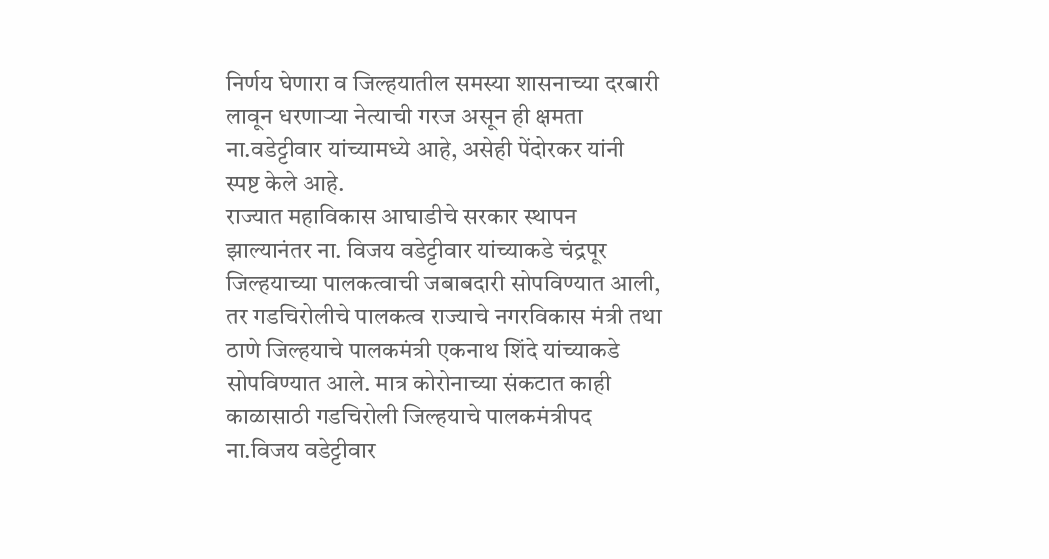निर्णय घेणारा व जिल्हयातील समस्या शासनाच्या दरबारी लावून धरणाऱ्या नेत्याची गरज असून ही क्षमता ना.वडेट्टीवार यांच्यामध्ये आहे, असेही पेंदोरकर यांनी स्पष्ट केले आहे.
राज्यात महाविकास आघाडीचे सरकार स्थापन झाल्यानंतर ना. विजय वडेट्टीवार यांच्याकडे चंद्रपूर जिल्हयाच्या पालकत्वाची जबाबदारी सोपविण्यात आली, तर गडचिरोलीचे पालकत्व राज्याचे नगरविकास मंत्री तथा ठाणे जिल्हयाचे पालकमंत्री एकनाथ शिंदे यांच्याकडे सोपविण्यात आले. मात्र कोरोनाच्या संकटात काही काळासाठी गडचिरोली जिल्हयाचे पालकमंत्रीपद ना.विजय वडेट्टीवार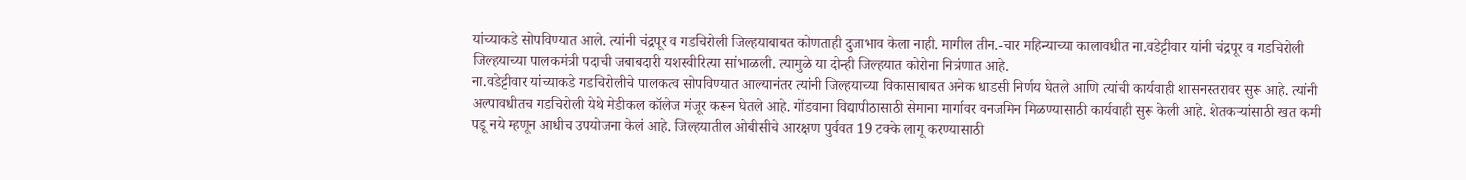यांच्याकडे सोपविण्यात आले. त्यांनी चंद्रपूर व गडचिरोली जिल्हयाबाबत कोणताही दुजाभाव केला नाही. मागील तीन.-चार महिन्याच्या कालावधीत ना.वडेट्टीवार यांनी चंद्रपूर व गडचिरोली जिल्हयाच्या पालकमंत्री पदाची जबाबदारी यशस्वीरित्या सांभाळली. त्यामुळे या दोन्ही जिल्हयात कोरोना नित्रंणात आहे.
ना.वडेट्टीवार यांच्याकडे गडचिरोलीचे पालकत्व सोपविण्यात आल्यानंतर त्यांनी जिल्हयाच्या विकासाबाबत अनेक धाडसी निर्णय घेतले आणि त्यांची कार्यवाही शासनस्तरावर सुरू आहे. त्यांनी अल्पावधीतच गडचिरोली येथे मेडीकल कॉलेज मंजूर करून घेतले आहे. गोंडवाना विद्यापीठासाठी सेमाना मार्गावर वनजमिन मिळण्यासाठी कार्यवाही सुरू केली आहे. शेतकऱ्यांसाठी खत कमी पडू नये म्हणून आधीच उपयोजना केलं आहे. जिल्हयातील ओबीसीचे आरक्षण पुर्ववत 19 टक्के लागू करण्यासाठी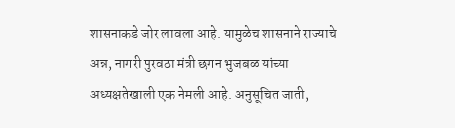शासनाकडे जोर लावला आहे. यामुळेच शासनाने राज्याचे अन्न, नागरी पुरवठा मंत्री छगन भुजबळ यांच्या अध्यक्षतेखाली एक नेमली आहे. अनुसूचित जाती,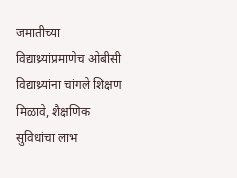जमातीच्या विद्याथ्र्यांप्रमाणेच ओबीसी विद्याथ्र्यांना चांगले शिक्षण मिळावे, शैक्षणिक सुविधांचा लाभ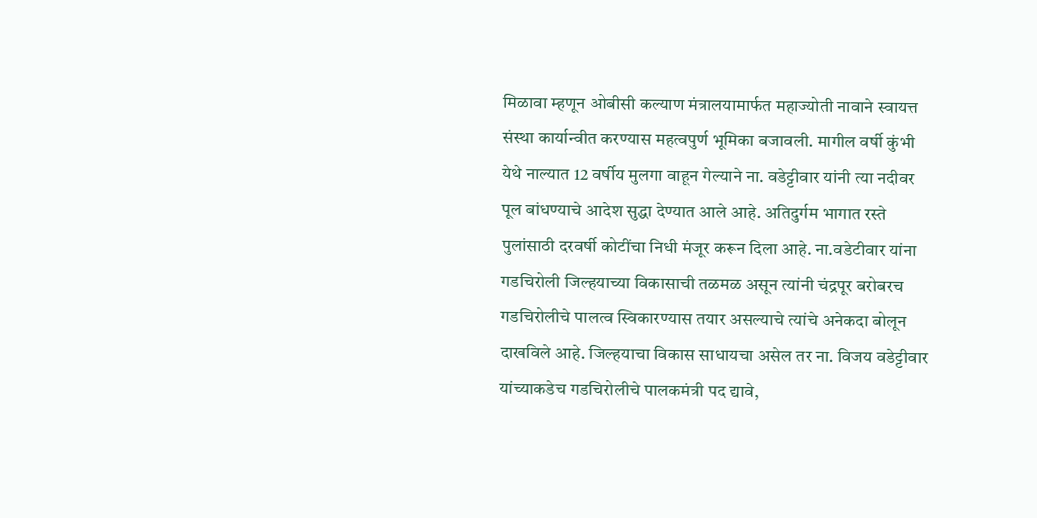मिळावा म्हणून ओबीसी कल्याण मंत्रालयामार्फत महाज्योती नावाने स्वायत्त संस्था कार्यान्वीत करण्यास महत्वपुर्ण भूमिका बजावली. मागील वर्षी कुंभी येथे नाल्यात 12 वर्षीय मुलगा वाहून गेल्याने ना. वडेट्टीवार यांनी त्या नदीवर पूल बांधण्याचे आदेश सुद्धा देण्यात आले आहे. अतिदुर्गम भागात रस्ते पुलांसाठी दरवर्षी कोटींचा निधी मंजूर करून दिला आहे. ना.वडेटीवार यांना गडचिरोली जिल्हयाच्या विकासाची तळमळ असून त्यांनी चंद्रपूर बरोबरच गडचिरोलीचे पालत्व स्विकारण्यास तयार असल्याचे त्यांचे अनेकदा बोलून दाखविले आहे. जिल्हयाचा विकास साधायचा असेल तर ना. विजय वडेट्टीवार यांच्याकडेच गडचिरोलीचे पालकमंत्री पद द्यावे,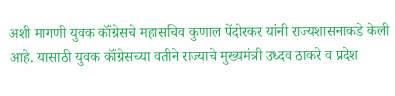अशी मागणी युवक कॉंग्रेसचे महासचिव कुणाल पेंदोरकर यांनी राज्यशासनाकडे केली आहे. यासाठी युवक कॉंग्रेसच्या वतीने राज्याचे मुख्यमंत्री उध्दव ठाकरे व प्रदेश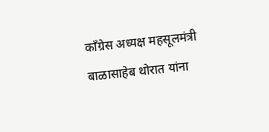काँग्रेस अध्यक्ष महसूलमंत्री बाळासाहेब थोरात यांना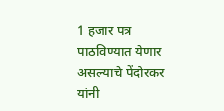1 हजार पत्र पाठविण्यात येणार असल्याचे पेंदोरकर यांनी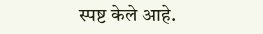स्पष्ट केले आहे.